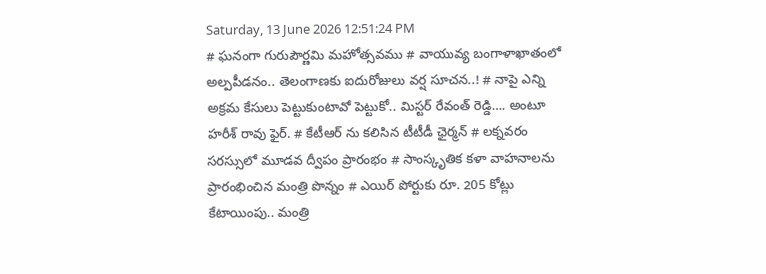Saturday, 13 June 2026 12:51:24 PM
# ఘనంగా గురుపౌర్ణమి మహోత్సవము # వాయువ్య బంగాళాఖాతంలో అల్పపీడనం.. తెలంగాణకు ఐదురోజులు వర్ష సూచన..! # నాపై ఎన్ని అక్రమ కేసులు పెట్టుకుంటావో పెట్టుకో.. మిస్టర్ రేవంత్ రెడ్డి…. అంటూ హరీశ్ రావు ఫైర్. # కేటీఆర్ ను కలిసిన టీటీడీ ఛైర్మన్ # లక్నవరం సరస్సులో మూడవ ద్వీపం ప్రారంభం # సాంస్కృతిక కళా వాహనాలను ప్రారంభించిన మంత్రి పొన్నం # ఎయిర్ పోర్టుకు రూ. 205 కోట్లు కేటాయింపు.. మంత్రి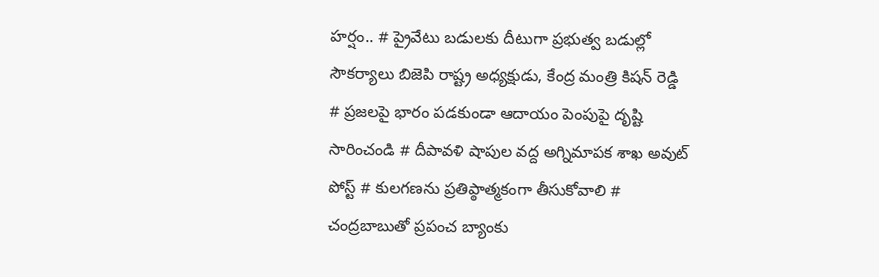హర్షం.. # ప్రైవేటు బడులకు దీటుగా ప్రభుత్వ బడుల్లో సౌకర్యాలు బిజెపి రాష్ట్ర అధ్యక్షుడు, కేంద్ర మంత్రి కిషన్ రెడ్డి # ప్రజలపై భారం పడకుండా ఆదాయం పెంపుపై దృష్టి సారించండి # దీపావళి షాపుల వద్ద అగ్నిమాపక శాఖ అవుట్ పోస్ట్ # కులగణను ప్రతిప్ఠాత్మకంగా తీసుకోవాలి # చంద్రబాబుతో ప్రపంచ బ్యాంకు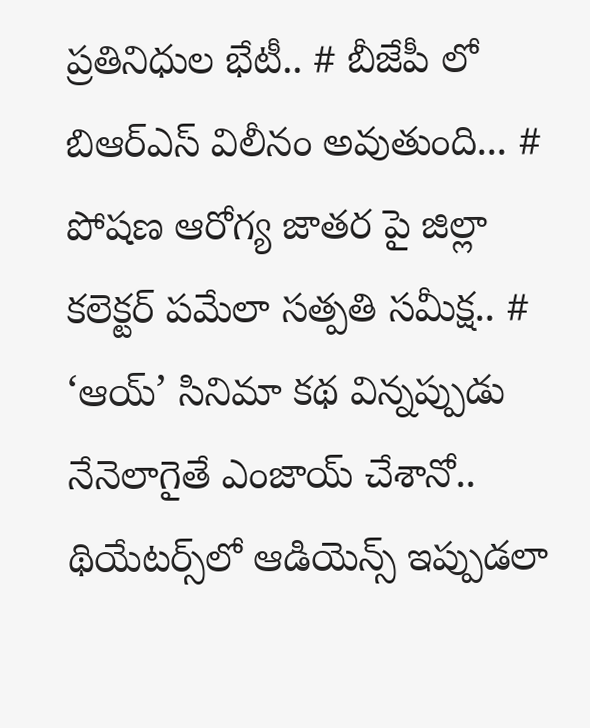ప్రతినిధుల భేటీ.. # బీజేపీ లో బిఆర్ఎస్ విలీనం అవుతుంది... # పోషణ ఆరోగ్య జాతర పై జిల్లా కలెక్టర్ పమేలా సత్పతి సమీక్ష.. # ‘ఆయ్’ సినిమా కథ విన్నప్పుడు నేనెలాగైతే ఎంజాయ్ చేశానో.. థియేట‌ర్స్‌లో ఆడియెన్స్ ఇప్పుడ‌లా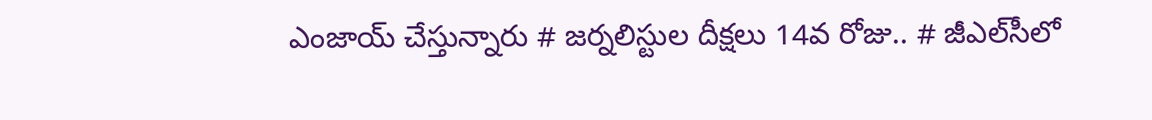ఎంజాయ్ చేస్తున్నారు # జర్నలిస్టుల దీక్షలు 14వ రోజు.. # జీఎల్‌సీలో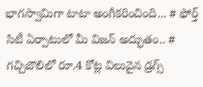భాగస్వామిగా టాటా అంగీకరించింది... # ఫోర్త్ సిటీ ఏర్పాటులో మీ విజ‌న్ అద్భుతం.. # గచ్చిబౌలిలో రూ.4 కోట్ల విలువైన డ్రగ్స్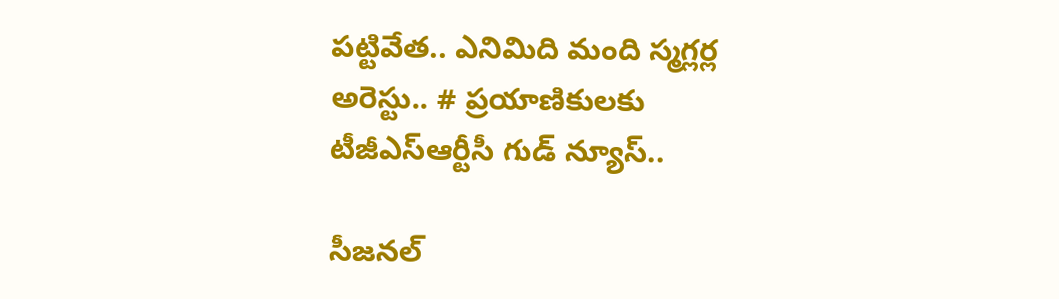పట్టివేత.. ఎనిమిది మంది స్మగ్లర్ల అరెస్టు.. # ప్రయాణికులకు టీజీఎస్‌ఆర్టీసీ గుడ్ న్యూస్..

సీజనల్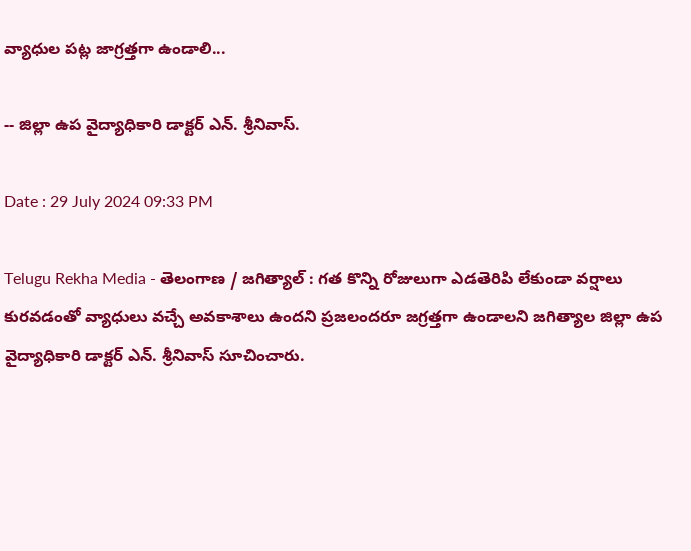వ్యాధుల పట్ల జాగ్రత్తగా ఉండాలి...

-- జిల్లా ఉప వైద్యాధికారి డాక్టర్ ఎన్. శ్రీనివాస్.

Date : 29 July 2024 09:33 PM

Telugu Rekha Media - తెలంగాణ / జగిత్యాల్ : గత కొన్ని రోజులుగా ఎడతెరిపి లేకుండా వర్షాలు కురవడంతో వ్యాధులు వచ్చే అవకాశాలు ఉందని ప్రజలందరూ జగ్రత్తగా ఉండాలని జగిత్యాల జిల్లా ఉప వైద్యాధికారి డాక్టర్ ఎన్. శ్రీనివాస్ సూచించారు.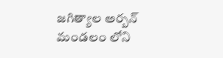జగిత్యాల అర్బన్ మండలం లోని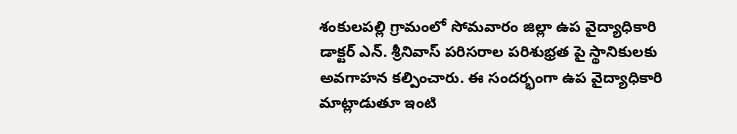శంకులపల్లి గ్రామంలో సోమవారం జిల్లా ఉప వైద్యాధికారి డాక్టర్ ఎన్. శ్రీనివాస్ పరిసరాల పరిశుభ్రత పై స్థానికులకు అవగాహన కల్పించారు. ఈ సందర్భంగా ఉప వైద్యాధికారి మాట్లాడుతూ ఇంటి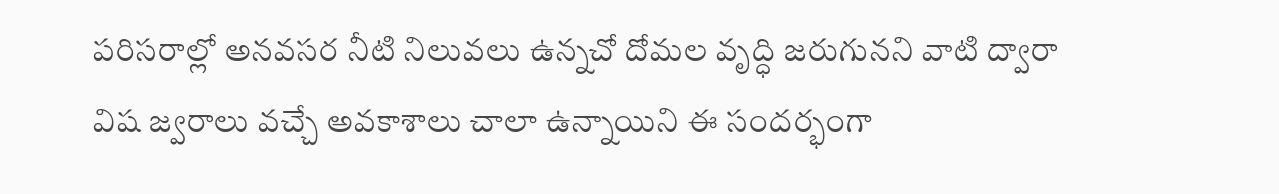పరిసరాల్లో అనవసర నీటి నిలువలు ఉన్నచో దోమల వృద్ధి జరుగునని వాటి ద్వారా విష జ్వరాలు వచ్చే అవకాశాలు చాలా ఉన్నాయిని ఈ సందర్భంగా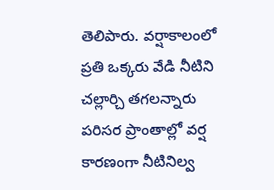తెలిపారు. వర్షాకాలంలో ప్రతి ఒక్కరు వేడి నీటిని చల్లార్చి తగలన్నారు పరిసర ప్రాంతాల్లో వర్ష కారణంగా నీటినిల్వ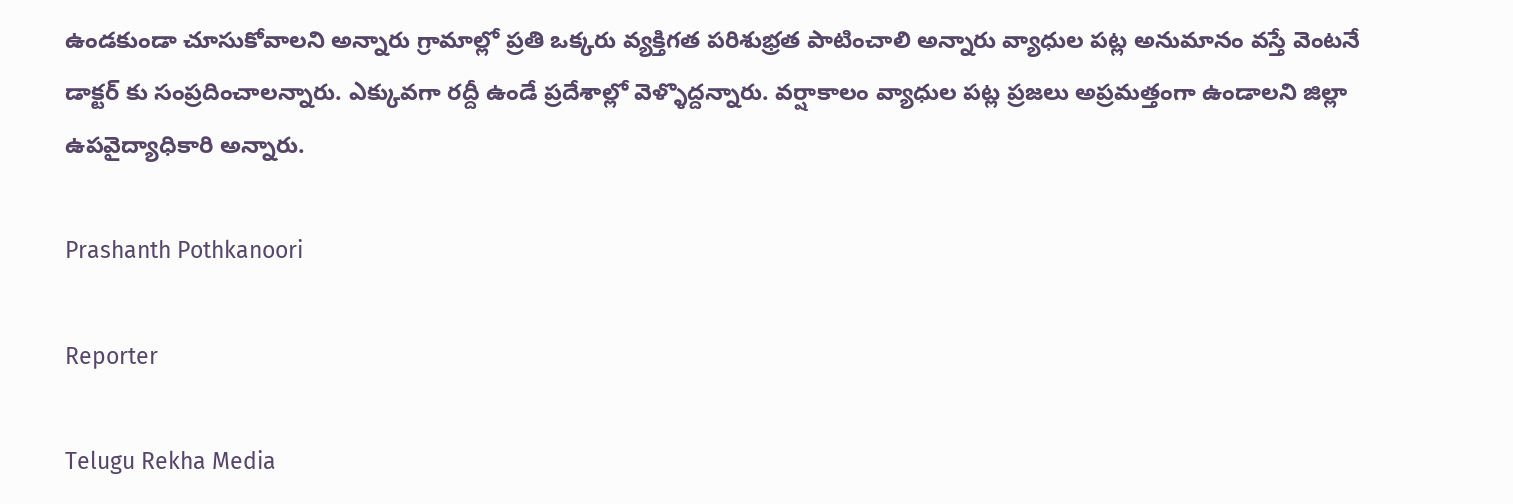ఉండకుండా చూసుకోవాలని అన్నారు గ్రామాల్లో ప్రతి ఒక్కరు వ్యక్తిగత పరిశుభ్రత పాటించాలి అన్నారు వ్యాధుల పట్ల అనుమానం వస్తే వెంటనే డాక్టర్ కు సంప్రదించాలన్నారు. ఎక్కువగా రద్దీ ఉండే ప్రదేశాల్లో వెళ్ళొద్దన్నారు. వర్షాకాలం వ్యాధుల పట్ల ప్రజలు అప్రమత్తంగా ఉండాలని జిల్లా ఉపవైద్యాధికారి అన్నారు.

Prashanth Pothkanoori

Reporter

Telugu Rekha Media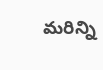మరిన్ని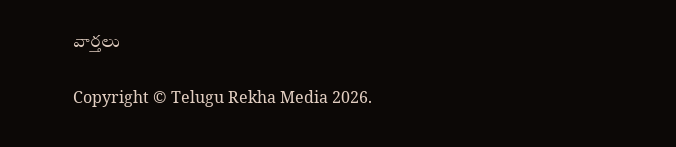వార్తలు

Copyright © Telugu Rekha Media 2026.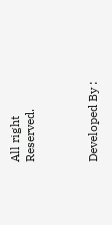All right Reserved.



Developed By :